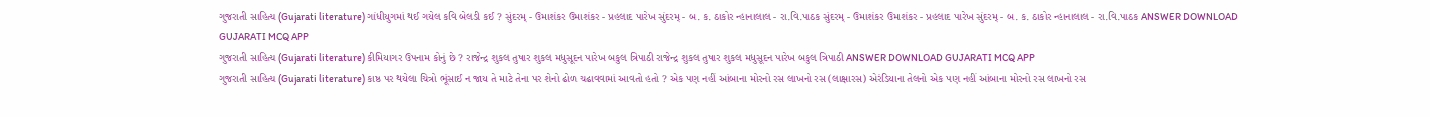ગુજરાતી સાહિત્ય (Gujarati literature) ગાંધીયુગમાં થઈ ગયેલ કવિ બેલડી કઈ ? સુંદરમ્ - ઉમાશંકર ઉમાશંકર - પ્રહલાદ પારેખ સુંદરમ્ - બ. ક. ઠાકોર ન્હાનાલાલ - રા.વિ.પાઠક સુંદરમ્ - ઉમાશંકર ઉમાશંકર - પ્રહલાદ પારેખ સુંદરમ્ - બ. ક. ઠાકોર ન્હાનાલાલ - રા.વિ.પાઠક ANSWER DOWNLOAD GUJARATI MCQ APP
ગુજરાતી સાહિત્ય (Gujarati literature) કીમિયાગર ઉપનામ કોનું છે ? રાજેન્દ્ર શુકલ તુષાર શુકલ મધુસૂદન પારેખ બકુલ ત્રિપાઠી રાજેન્દ્ર શુકલ તુષાર શુકલ મધુસૂદન પારેખ બકુલ ત્રિપાઠી ANSWER DOWNLOAD GUJARATI MCQ APP
ગુજરાતી સાહિત્ય (Gujarati literature) કાષ્ઠ પર થયેલા ચિત્રો ભૂંસાઈ ન જાય તે માટે તેના પર શેનો ઢોળ ચઢાવવામાં આવતો હતો ? એક પણ નહીં આંબાના મોરનો રસ લાખનો રસ (લાક્ષારસ) એરંડિયાના તેલનો એક પણ નહીં આંબાના મોરનો રસ લાખનો રસ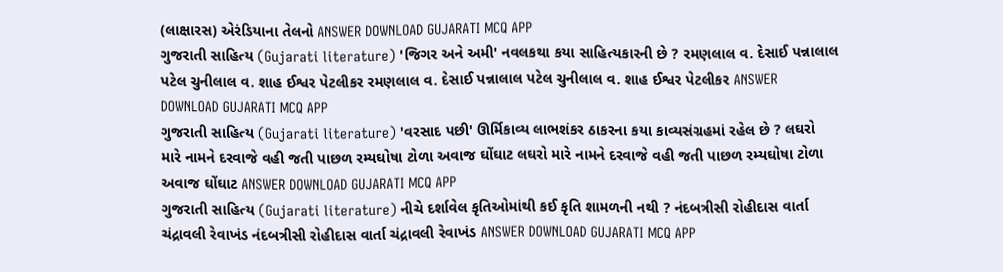(લાક્ષારસ) એરંડિયાના તેલનો ANSWER DOWNLOAD GUJARATI MCQ APP
ગુજરાતી સાહિત્ય (Gujarati literature) 'જિગર અને અમી' નવલકથા કયા સાહિત્યકારની છે ? રમણલાલ વ. દેસાઈ પન્નાલાલ પટેલ ચુનીલાલ વ. શાહ ઈશ્વર પેટલીકર રમણલાલ વ. દેસાઈ પન્નાલાલ પટેલ ચુનીલાલ વ. શાહ ઈશ્વર પેટલીકર ANSWER DOWNLOAD GUJARATI MCQ APP
ગુજરાતી સાહિત્ય (Gujarati literature) 'વરસાદ પછી' ઊર્મિકાવ્ય લાભશંકર ઠાકરના કયા કાવ્યસંગ્રહમાં રહેલ છે ? લઘરો મારે નામને દરવાજે વહી જતી પાછળ રમ્યઘોષા ટોળા અવાજ ઘોંઘાટ લઘરો મારે નામને દરવાજે વહી જતી પાછળ રમ્યઘોષા ટોળા અવાજ ઘોંઘાટ ANSWER DOWNLOAD GUJARATI MCQ APP
ગુજરાતી સાહિત્ય (Gujarati literature) નીચે દર્શાવેલ કૃતિઓમાંથી કઈ કૃતિ શામળની નથી ? નંદબત્રીસી રોહીદાસ વાર્તા ચંદ્રાવલી રેવાખંડ નંદબત્રીસી રોહીદાસ વાર્તા ચંદ્રાવલી રેવાખંડ ANSWER DOWNLOAD GUJARATI MCQ APP